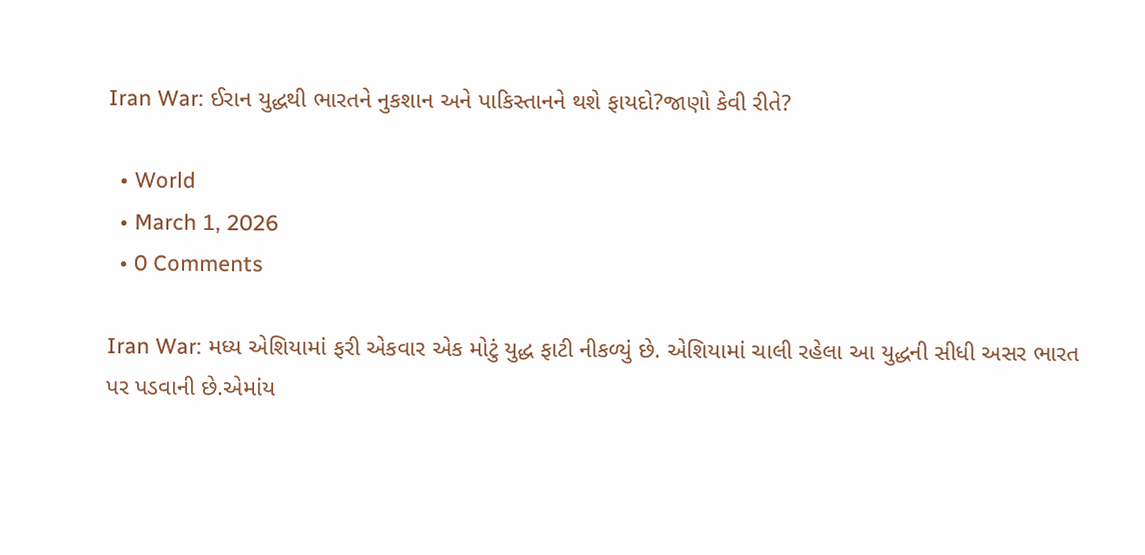Iran War: ઈરાન યુદ્ધથી ભારતને નુકશાન અને પાકિસ્તાનને થશે ફાયદો?જાણો કેવી રીતે?

  • World
  • March 1, 2026
  • 0 Comments

Iran War: મધ્ય એશિયામાં ફરી એકવાર એક મોટું યુદ્ધ ફાટી નીકળ્યું છે. એશિયામાં ચાલી રહેલા આ યુદ્ધની સીધી અસર ભારત પર પડવાની છે.એમાંય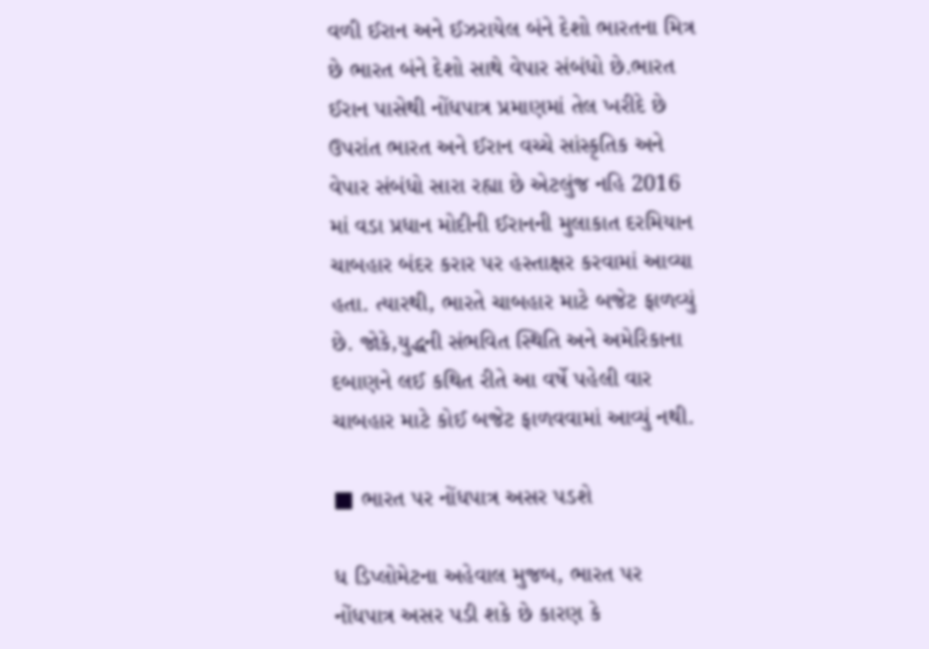વળી ઈરાન અને ઈઝરાયેલ બંને દેશો ભારતના મિત્ર છે ભારત બંને દેશો સાથે વેપાર સંબંધો છે.ભારત ઈરાન પાસેથી નોંધપાત્ર પ્રમાણમાં તેલ ખરીદે છે ઉપરાંત ભારત અને ઈરાન વચ્ચે સાંસ્કૃતિક અને વેપાર સંબંધો સારા રહ્યા છે એટલુંજ નહિ 2016 માં વડા પ્રધાન મોદીની ઈરાનની મુલાકાત દરમિયાન ચાબહાર બંદર કરાર પર હસ્તાક્ષર કરવામાં આવ્યા હતા. ત્યારથી, ભારતે ચાબહાર માટે બજેટ ફાળવ્યું છે. જોકે,યુદ્ધની સંભવિત સ્થિતિ અને અમેરિકાના દબાણને લઈ કથિત રીતે આ વર્ષે પહેલી વાર ચાબહાર માટે કોઈ બજેટ ફાળવવામાં આવ્યું નથી.

■ ભારત પર નોંધપાત્ર અસર પડશે

ધ ડિપ્લોમેટના અહેવાલ મુજબ, ભારત પર નોંધપાત્ર અસર પડી શકે છે કારણ કે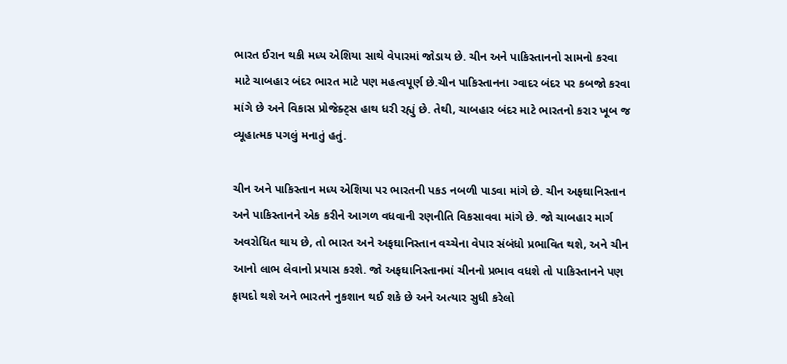ભારત ઈરાન થકી મધ્ય એશિયા સાથે વેપારમાં જોડાય છે. ચીન અને પાકિસ્તાનનો સામનો કરવા માટે ચાબહાર બંદર ભારત માટે પણ મહત્વપૂર્ણ છે.ચીન પાકિસ્તાનના ગ્વાદર બંદર પર કબજો કરવા માંગે છે અને વિકાસ પ્રોજેક્ટ્સ હાથ ધરી રહ્યું છે. તેથી, ચાબહાર બંદર માટે ભારતનો કરાર ખૂબ જ વ્યૂહાત્મક પગલું મનાતું હતું.

ચીન અને પાકિસ્તાન મધ્ય એશિયા પર ભારતની પકડ નબળી પાડવા માંગે છે. ચીન અફઘાનિસ્તાન અને પાકિસ્તાનને એક કરીને આગળ વધવાની રણનીતિ વિકસાવવા માંગે છે. જો ચાબહાર માર્ગ અવરોધિત થાય છે, તો ભારત અને અફઘાનિસ્તાન વચ્ચેના વેપાર સંબંધો પ્રભાવિત થશે, અને ચીન આનો લાભ લેવાનો પ્રયાસ કરશે. જો અફઘાનિસ્તાનમાં ચીનનો પ્રભાવ વધશે તો પાકિસ્તાનને પણ ફાયદો થશે અને ભારતને નુકશાન થઈ શકે છે અને અત્યાર સુધી કરેલો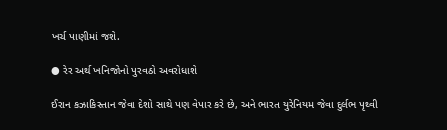ખર્ચ પાણીમાં જશે.

● રેર અર્થ ખનિજોનો પુરવઠો અવરોધાશે

ઈરાન કઝાકિસ્તાન જેવા દેશો સાથે પણ વેપાર કરે છે, અને ભારત યુરેનિયમ જેવા દુર્લભ પૃથ્વી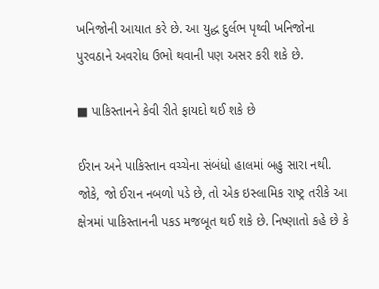ખનિજોની આયાત કરે છે. આ યુદ્ધ દુર્લભ પૃથ્વી ખનિજોના પુરવઠાને અવરોધ ઉભો થવાની પણ અસર કરી શકે છે.

■ પાકિસ્તાનને કેવી રીતે ફાયદો થઈ શકે છે

ઈરાન અને પાકિસ્તાન વચ્ચેના સંબંધો હાલમાં બહુ સારા નથી. જોકે, જો ઈરાન નબળો પડે છે, તો એક ઇસ્લામિક રાષ્ટ્ર તરીકે આ ક્ષેત્રમાં પાકિસ્તાનની પકડ મજબૂત થઈ શકે છે. નિષ્ણાતો કહે છે કે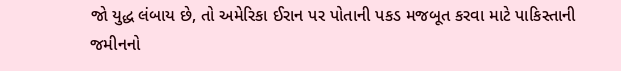જો યુદ્ધ લંબાય છે, તો અમેરિકા ઈરાન પર પોતાની પકડ મજબૂત કરવા માટે પાકિસ્તાની જમીનનો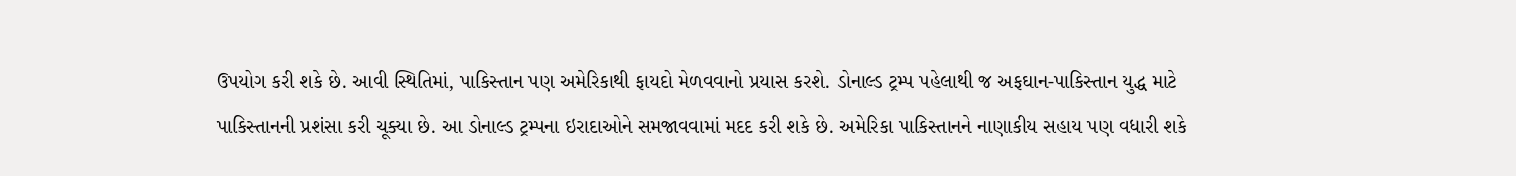ઉપયોગ કરી શકે છે. આવી સ્થિતિમાં, પાકિસ્તાન પણ અમેરિકાથી ફાયદો મેળવવાનો પ્રયાસ કરશે. ડોનાલ્ડ ટ્રમ્પ પહેલાથી જ અફઘાન-પાકિસ્તાન યુદ્ધ માટે પાકિસ્તાનની પ્રશંસા કરી ચૂક્યા છે. આ ડોનાલ્ડ ટ્રમ્પના ઇરાદાઓને સમજાવવામાં મદદ કરી શકે છે. અમેરિકા પાકિસ્તાનને નાણાકીય સહાય પણ વધારી શકે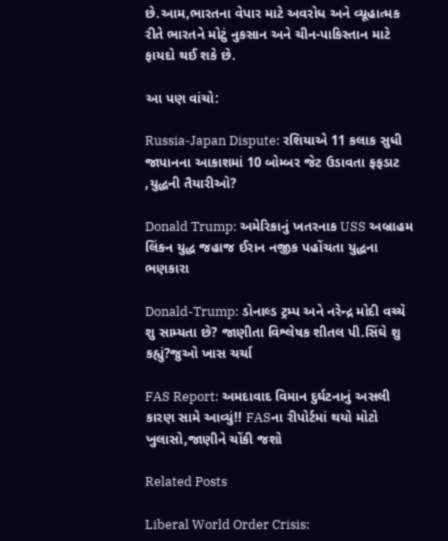છે.આમ,ભારતના વેપાર માટે અવરોધ અને વ્યૂહાત્મક રીતે ભારતને મોટું નુકસાન અને ચીન-પાકિસ્તાન માટે ફાયદો થઈ શકે છે.

આ પણ વાંચો:

Russia-Japan Dispute: રશિયાએ 11 કલાક સુધી જાપાનના આકાશમાં 10 બોમ્બર જેટ ઉડાવતા ફફડાટ ,યુદ્ધની તૈયારીઓ?

Donald Trump: અમેરિકાનું ખતરનાક USS અબ્રાહમ લિંકન યુદ્ધ જહાજ ઈરાન નજીક પહોંચતા યુદ્ધના ભણકારા

Donald-Trump: ડોનાલ્ડ ટ્રમ્પ અને નરેન્દ્ર મોદી વચ્ચે શુ સામ્યતા છે? જાણીતા વિશ્લેષક શીતલ પી.સિંઘે શુ કહ્યું?જુઓ ખાસ ચર્ચા

FAS Report: અમદાવાદ વિમાન દુર્ઘટનાનું અસલી કારણ સામે આવ્યું!! FASના રીપોર્ટમાં થયો મોટો ખુલાસો,જાણીને ચોંકી જશો

Related Posts

Liberal World Order Crisis: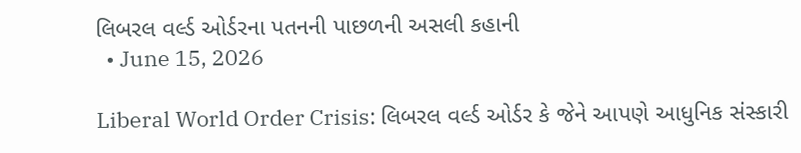લિબરલ વર્લ્ડ ઓર્ડરના પતનની પાછળની અસલી કહાની
  • June 15, 2026

Liberal World Order Crisis: લિબરલ વર્લ્ડ ઓર્ડર કે જેને આપણે આધુનિક સંસ્કારી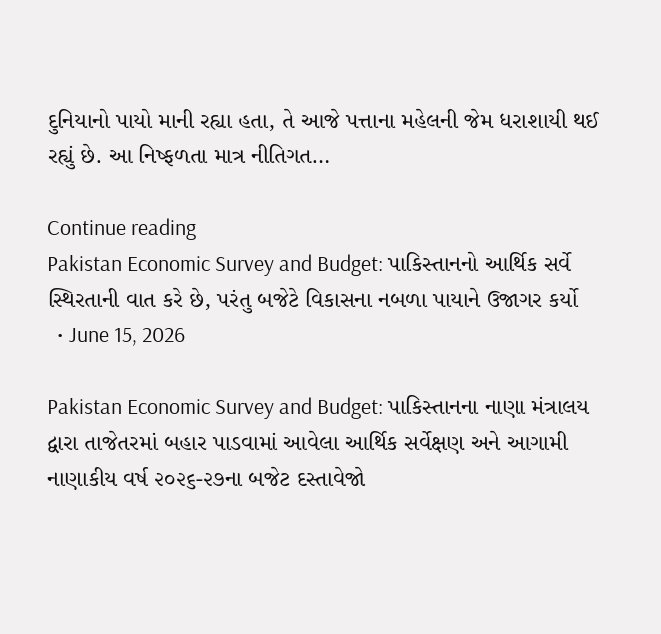દુનિયાનો પાયો માની રહ્યા હતા, તે આજે પત્તાના મહેલની જેમ ધરાશાયી થઈ રહ્યું છે. આ નિષ્ફળતા માત્ર નીતિગત…

Continue reading
Pakistan Economic Survey and Budget: પાકિસ્તાનનો આર્થિક સર્વે સ્થિરતાની વાત કરે છે, પરંતુ બજેટે વિકાસના નબળા પાયાને ઉજાગર કર્યો
  • June 15, 2026

Pakistan Economic Survey and Budget: પાકિસ્તાનના નાણા મંત્રાલય દ્વારા તાજેતરમાં બહાર પાડવામાં આવેલા આર્થિક સર્વેક્ષણ અને આગામી નાણાકીય વર્ષ ૨૦૨૬-૨૭ના બજેટ દસ્તાવેજો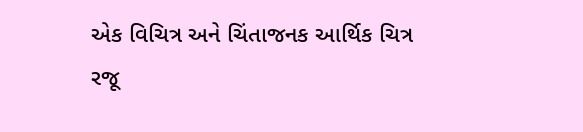એક વિચિત્ર અને ચિંતાજનક આર્થિક ચિત્ર રજૂ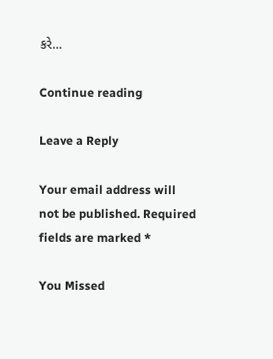કરે…

Continue reading

Leave a Reply

Your email address will not be published. Required fields are marked *

You Missed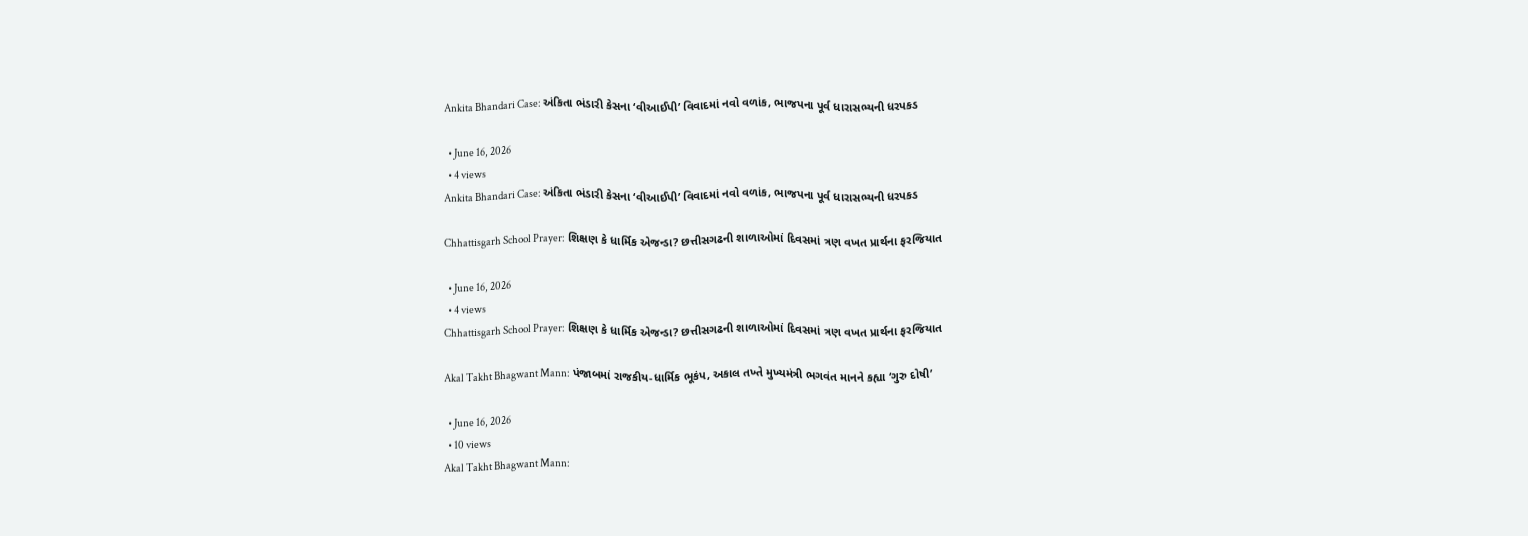Ankita Bhandari Case: અંકિતા ભંડારી કેસના ‘વીઆઈપી’ વિવાદમાં નવો વળાંક, ભાજપના પૂર્વ ધારાસભ્યની ધરપકડ

  • June 16, 2026
  • 4 views
Ankita Bhandari Case: અંકિતા ભંડારી કેસના ‘વીઆઈપી’ વિવાદમાં નવો વળાંક, ભાજપના પૂર્વ ધારાસભ્યની ધરપકડ

Chhattisgarh School Prayer: શિક્ષણ કે ધાર્મિક એજન્ડા? છત્તીસગઢની શાળાઓમાં દિવસમાં ત્રણ વખત પ્રાર્થના ફરજિયાત

  • June 16, 2026
  • 4 views
Chhattisgarh School Prayer: શિક્ષણ કે ધાર્મિક એજન્ડા? છત્તીસગઢની શાળાઓમાં દિવસમાં ત્રણ વખત પ્રાર્થના ફરજિયાત

Akal Takht Bhagwant Mann: પંજાબમાં રાજકીય-ધાર્મિક ભૂકંપ, અકાલ તખ્તે મુખ્યમંત્રી ભગવંત માનને કહ્યા ‘ગુરુ દોષી’

  • June 16, 2026
  • 10 views
Akal Takht Bhagwant Mann: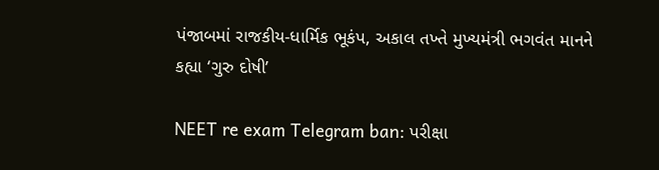પંજાબમાં રાજકીય-ધાર્મિક ભૂકંપ, અકાલ તખ્તે મુખ્યમંત્રી ભગવંત માનને કહ્યા ‘ગુરુ દોષી’

NEET re exam Telegram ban: પરીક્ષા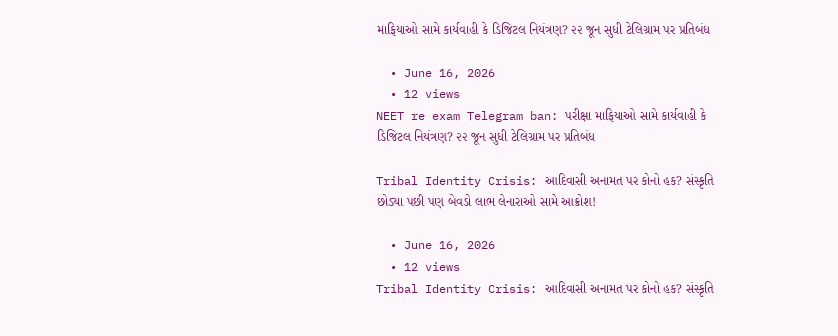માફિયાઓ સામે કાર્યવાહી કે ડિજિટલ નિયંત્રણ? ૨૨ જૂન સુધી ટેલિગ્રામ પર પ્રતિબંધ

  • June 16, 2026
  • 12 views
NEET re exam Telegram ban: પરીક્ષા માફિયાઓ સામે કાર્યવાહી કે ડિજિટલ નિયંત્રણ? ૨૨ જૂન સુધી ટેલિગ્રામ પર પ્રતિબંધ

Tribal Identity Crisis: આદિવાસી અનામત પર કોનો હક? સંસ્કૃતિ છોડ્યા પછી પણ બેવડો લાભ લેનારાઓ સામે આક્રોશ!

  • June 16, 2026
  • 12 views
Tribal Identity Crisis: આદિવાસી અનામત પર કોનો હક? સંસ્કૃતિ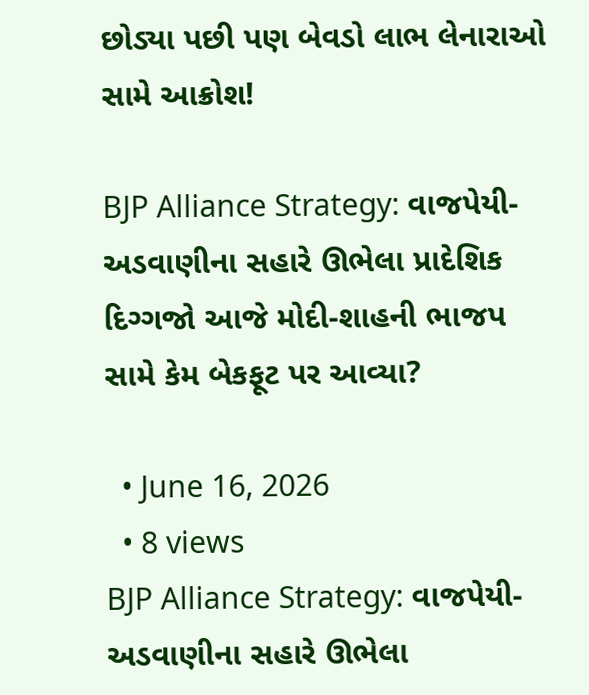છોડ્યા પછી પણ બેવડો લાભ લેનારાઓ સામે આક્રોશ!

BJP Alliance Strategy: વાજપેયી-અડવાણીના સહારે ઊભેલા પ્રાદેશિક દિગ્ગજો આજે મોદી-શાહની ભાજપ સામે કેમ બેકફૂટ પર આવ્યા?

  • June 16, 2026
  • 8 views
BJP Alliance Strategy: વાજપેયી-અડવાણીના સહારે ઊભેલા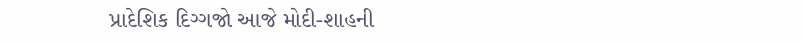પ્રાદેશિક દિગ્ગજો આજે મોદી-શાહની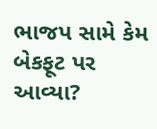ભાજપ સામે કેમ બેકફૂટ પર આવ્યા?